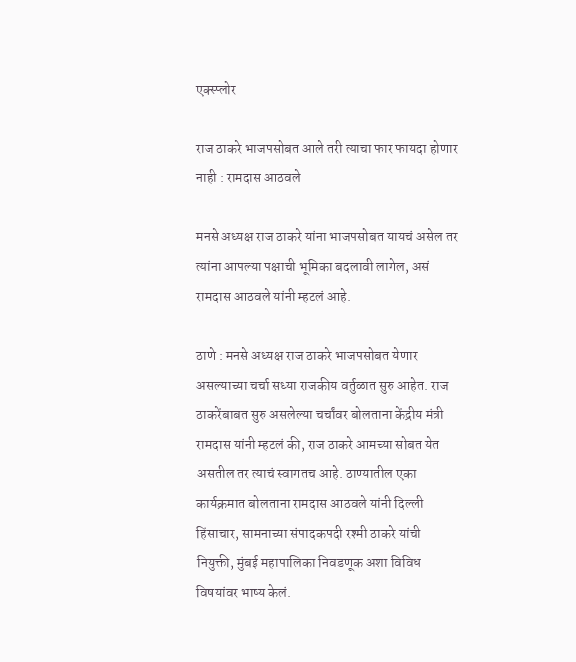एक्स्प्लोर

राज ठाकरे भाजपसोबत आले तरी त्याचा फार फायदा होणार नाही : रामदास आठवले

मनसे अध्यक्ष राज ठाकरे यांना भाजपसोबत यायचं असेल तर त्यांना आपल्या पक्षाची भूमिका बदलावी लागेल, असं रामदास आठवले यांनी म्हटलं आहे.

ठाणे : मनसे अध्यक्ष राज ठाकरे भाजपसोबत येणार असल्याच्या चर्चा सध्या राजकीय वर्तुळात सुरु आहेत. राज ठाकरेंबाबत सुरु असलेल्या चर्चांवर बोलताना केंद्रीय मंत्री रामदास यांनी म्हटलं की, राज ठाकरे आमच्या सोबत येत असतील तर त्याचं स्वागतच आहे. ठाण्यातील एका कार्यक्रमात बोलताना रामदास आठवले यांनी दिल्ली हिंसाचार, सामनाच्या संपादकपदी रश्मी ठाकरे यांची नियुक्ती, मुंबई महापालिका निवडणूक अशा विविध विषयांवर भाष्य केलं.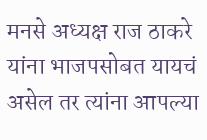मनसे अध्यक्ष राज ठाकरे यांना भाजपसोबत यायचं असेल तर त्यांना आपल्या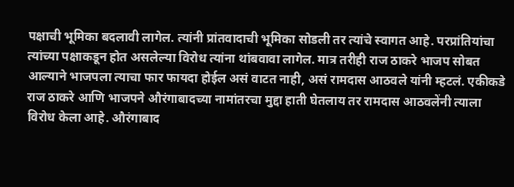पक्षाची भूमिका बदलावी लागेल. त्यांनी प्रांतवादाची भूमिका सोडली तर त्यांचे स्वागत आहे. परप्रांतियांचा त्यांच्या पक्षाकडून होत असलेल्या विरोध त्यांना थांबवावा लागेल. मात्र तरीही राज ठाकरे भाजप सोबत आल्याने भाजपला त्याचा फार फायदा होईल असं वाटत नाही, असं रामदास आठवले यांनी म्हटलं. एकीकडे राज ठाकरे आणि भाजपने औरंगाबादच्या नामांतरचा मुद्दा हाती घेतलाय तर रामदास आठवलेंनी त्याला विरोध केला आहे. औरंगाबाद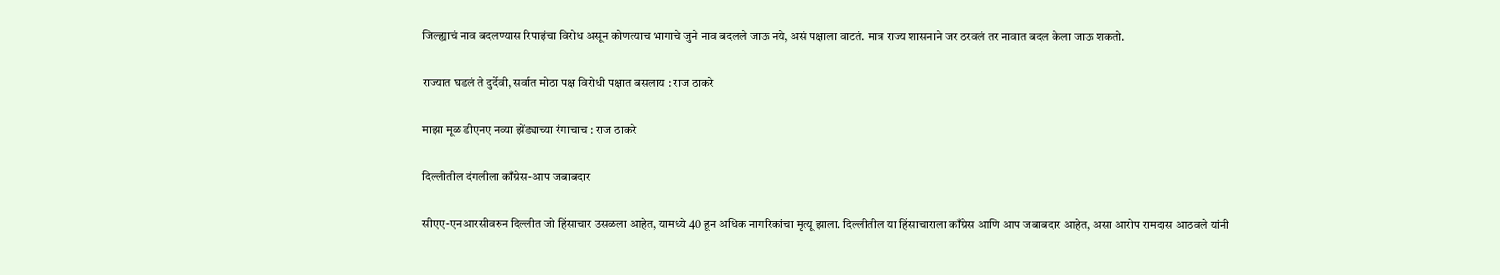जिल्ह्याचं नाव बदलण्यास रिपाइंचा विरोध असून कोणत्याच भागाचे जुने नाव बदलले जाऊ नये, असं पक्षाला वाटतं. मात्र राज्य शासनाने जर ठरवलं तर नावात बदल केला जाऊ शकतो.

राज्यात घडलं ते दुर्देवी, सर्वात मोठा पक्ष विरोधी पक्षात बसलाय : राज ठाकरे

माझा मूळ डीएनए नव्या झेंड्याच्या रंगाचाच : राज ठाकरे

दिल्लीतील दंगलीला काँग्रेस-आप जबाबदार

सीएए-एनआरसीवरुन दिल्लीत जो हिंसाचार उसळला आहेत, यामध्ये 40 हून अधिक नागरिकांचा मृत्यू झाला. दिल्लीतील या हिंसाचाराला काँग्रेस आणि आप जबाबदार आहेत, असा आरोप रामदास आठवले यांनी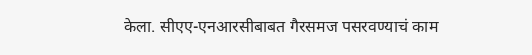केला. सीएए-एनआरसीबाबत गैरसमज पसरवण्याचं काम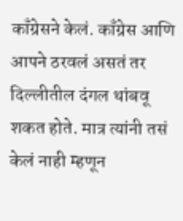काँग्रेसने केलं. काँग्रेस आणि आपने ठरवलं असतं तर दिल्लीतील दंगल थांबवू शकत होते. मात्र त्यांनी तसं केलं नाही म्हणून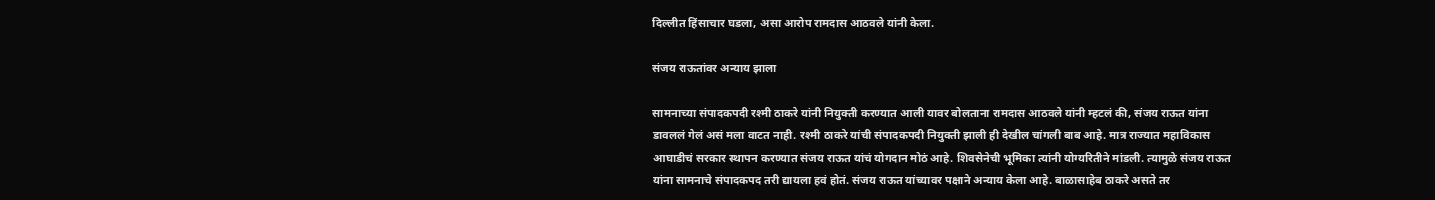दिल्लीत हिंसाचार घडला, असा आरोप रामदास आठवले यांनी केला.

संजय राऊतांवर अन्याय झाला

सामनाच्या संपादकपदी रश्मी ठाकरे यांनी नियुक्ती करण्यात आली यावर बोलताना रामदास आठवले यांनी म्हटलं की, संजय राऊत यांना डावललं गेलं असं मला वाटत नाही. रश्मी ठाकरे यांची संपादकपदी नियुक्ती झाली ही देखील चांगली बाब आहे. मात्र राज्यात महाविकास आघाडीचं सरकार स्थापन करण्यात संजय राऊत यांचं योगदान मोठं आहे. शिवसेनेची भूमिका त्यांनी योग्यरितीने मांडली. त्यामुळे संजय राऊत यांना सामनाचे संपादकपद तरी द्यायला हवं होतं. संजय राऊत यांच्यावर पक्षाने अन्याय केला आहे. बाळासाहेब ठाकरे असते तर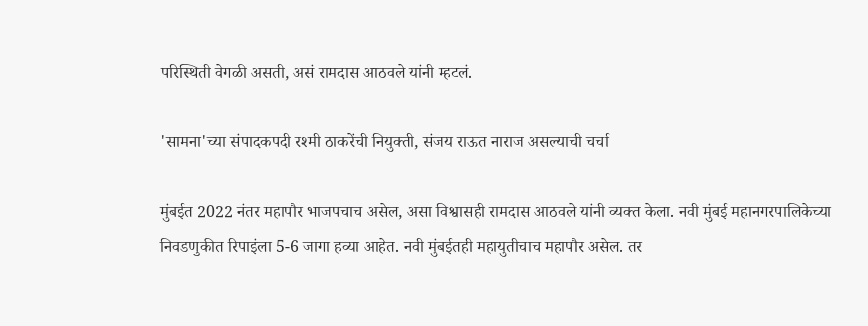परिस्थिती वेगळी असती, असं रामदास आठवले यांनी म्हटलं.

'सामना'च्या संपादकपदी रश्मी ठाकरेंची नियुक्ती, संजय राऊत नाराज असल्याची चर्चा

मुंबईत 2022 नंतर महापौर भाजपचाच असेल, असा विश्वासही रामदास आठवले यांनी व्यक्त केला. नवी मुंबई महानगरपालिकेच्या निवडणुकीत रिपाइंला 5-6 जागा हव्या आहेत. नवी मुंबईतही महायुतीचाच महापौर असेल. तर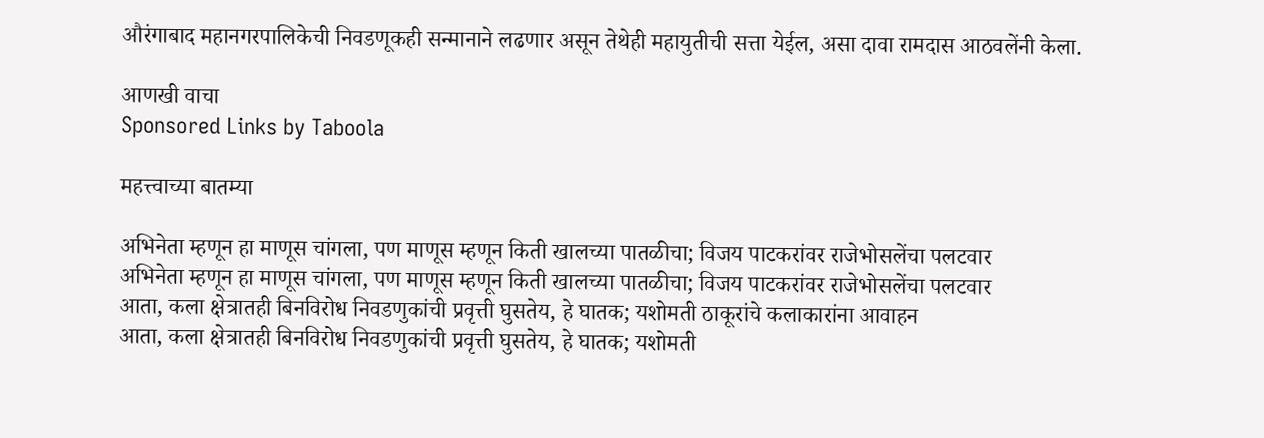औरंगाबाद महानगरपालिकेची निवडणूकही सन्मानाने लढणार असून तेथेही महायुतीची सत्ता येईल, असा दावा रामदास आठवलेंनी केला.

आणखी वाचा
Sponsored Links by Taboola

महत्त्वाच्या बातम्या

अभिनेता म्हणून हा माणूस चांगला, पण माणूस म्हणून किती खालच्या पातळीचा; विजय पाटकरांवर राजेभोसलेंचा पलटवार
अभिनेता म्हणून हा माणूस चांगला, पण माणूस म्हणून किती खालच्या पातळीचा; विजय पाटकरांवर राजेभोसलेंचा पलटवार
आता, कला क्षेत्रातही बिनविरोध निवडणुकांची प्रवृत्ती घुसतेय, हे घातक; यशोमती ठाकूरांचे कलाकारांना आवाहन
आता, कला क्षेत्रातही बिनविरोध निवडणुकांची प्रवृत्ती घुसतेय, हे घातक; यशोमती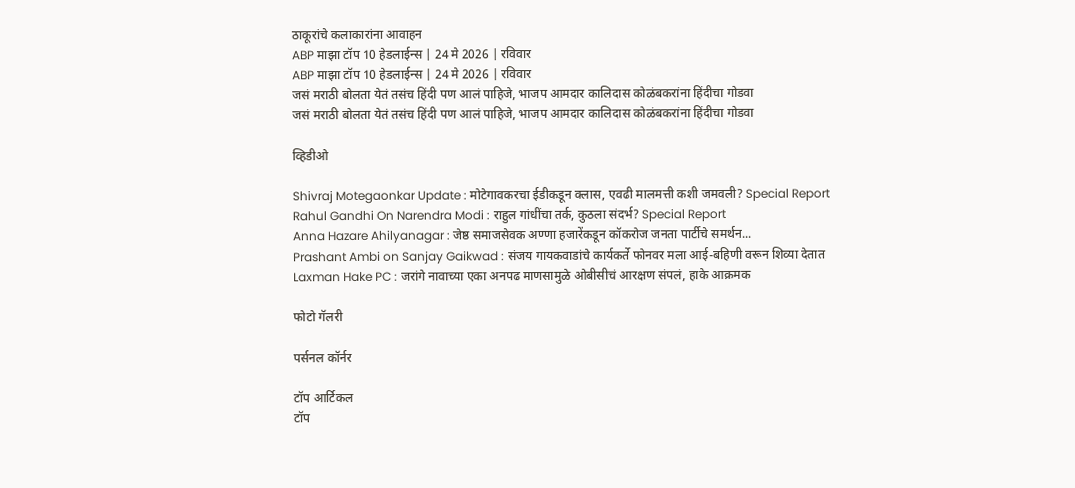ठाकूरांचे कलाकारांना आवाहन
ABP माझा टॉप 10 हेडलाईन्स | 24 मे 2026 | रविवार
ABP माझा टॉप 10 हेडलाईन्स | 24 मे 2026 | रविवार
जसं मराठी बोलता येतं तसंच हिंदी पण आलं पाहिजे, भाजप आमदार कालिदास कोळंबकरांना हिंदीचा गोडवा
जसं मराठी बोलता येतं तसंच हिंदी पण आलं पाहिजे, भाजप आमदार कालिदास कोळंबकरांना हिंदीचा गोडवा

व्हिडीओ

Shivraj Motegaonkar Update : मोटेगावकरचा ईडीकडून क्लास, एवढी मालमत्ती कशी जमवली? Special Report
Rahul Gandhi On Narendra Modi : राहुल गांधींचा तर्क, कुठला संदर्भ? Special Report
Anna Hazare Ahilyanagar : जेष्ठ समाजसेवक अण्णा हजारेंकडून कॉकरोज जनता पार्टीचे समर्थन...
Prashant Ambi on Sanjay Gaikwad : संजय गायकवाडांचे कार्यकर्ते फोनवर मला आई-बहिणी वरून शिव्या देतात
Laxman Hake PC : जरांगे नावाच्या एका अनपढ माणसामुळे ओबीसीचं आरक्षण संपलं, हाके आक्रमक

फोटो गॅलरी

पर्सनल कॉर्नर

टॉप आर्टिकल
टॉप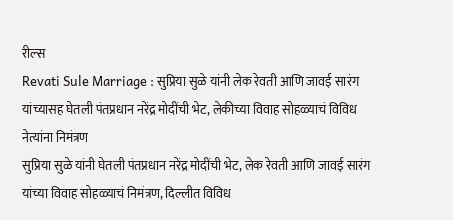रील्स
Revati Sule Marriage : सुप्रिया सुळे यांनी लेक रेवती आणि जावई सारंग यांच्यासह घेतली पंतप्रधान नरेंद्र मोदींची भेट, लेकीच्या विवाह सोहळ्याचं विविध नेत्यांना निमंत्रण
सुप्रिया सुळे यांनी घेतली पंतप्रधान नरेंद्र मोदींची भेट, लेक रेवती आणि जावई सारंग यांच्या विवाह सोहळ्याचं निमंत्रण, दिल्लीत विविध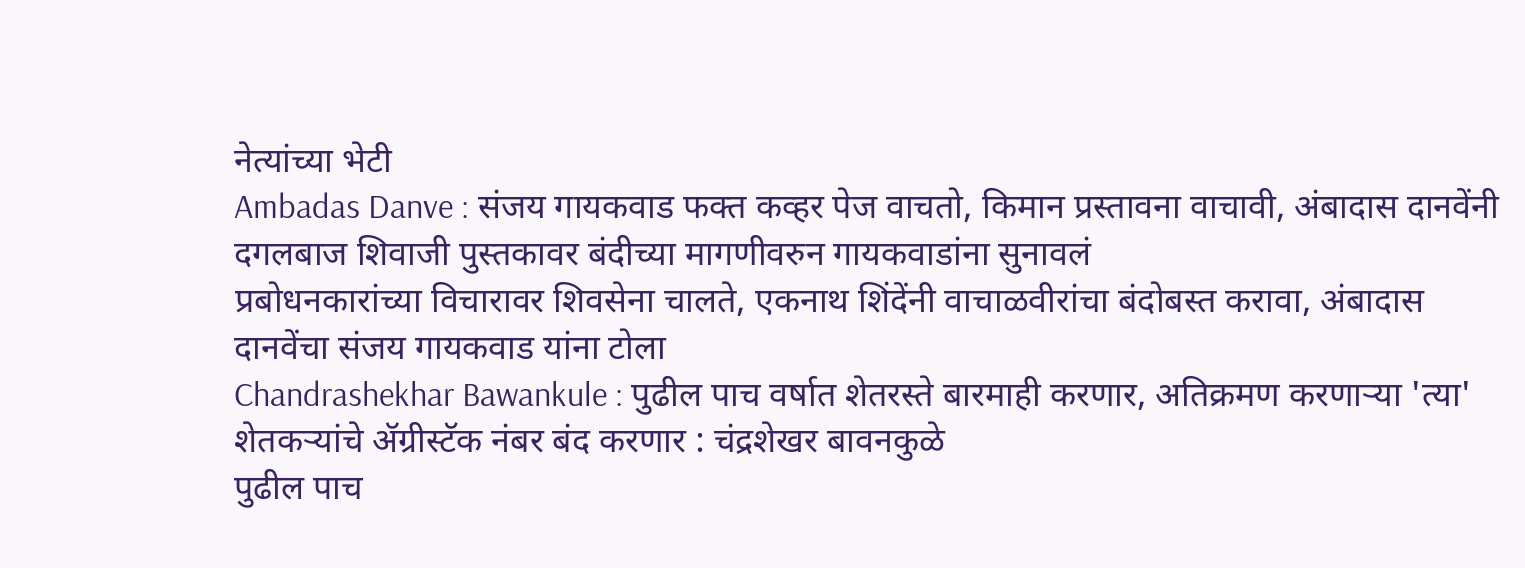नेत्यांच्या भेटी
Ambadas Danve : संजय गायकवाड फक्त कव्हर पेज वाचतो, किमान प्रस्तावना वाचावी, अंबादास दानवेंनी दगलबाज शिवाजी पुस्तकावर बंदीच्या मागणीवरुन गायकवाडांना सुनावलं
प्रबोधनकारांच्या विचारावर शिवसेना चालते, एकनाथ शिंदेंनी वाचाळवीरांचा बंदोबस्त करावा, अंबादास दानवेंचा संजय गायकवाड यांना टोला
Chandrashekhar Bawankule : पुढील पाच वर्षात शेतरस्ते बारमाही करणार, अतिक्रमण करणाऱ्या 'त्या'  शेतकऱ्यांचे ॲग्रीस्टॅक नंबर बंद करणार : चंद्रशेखर बावनकुळे
पुढील पाच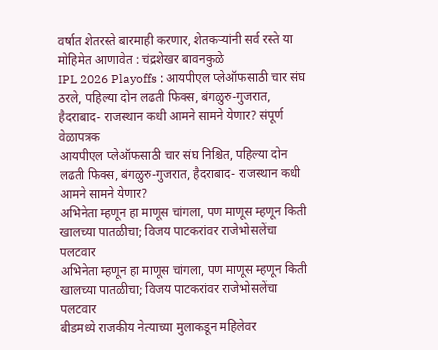वर्षात शेतरस्ते बारमाही करणार, शेतकऱ्यांनी सर्व रस्ते या मोहिमेत आणावेत : चंद्रशेखर बावनकुळे
IPL 2026 Playoffs : आयपीएल प्लेऑफसाठी चार संघ ठरले, पहिल्या दोन लढती फिक्स, बंगळुरु-गुजरात, हैदराबाद- राजस्थान कधी आमने सामने येणार? संपूर्ण वेळापत्रक
आयपीएल प्लेऑफसाठी चार संघ निश्चित, पहिल्या दोन लढती फिक्स, बंगळुरु-गुजरात, हैदराबाद- राजस्थान कधी आमने सामने येणार?
अभिनेता म्हणून हा माणूस चांगला, पण माणूस म्हणून किती खालच्या पातळीचा; विजय पाटकरांवर राजेभोसलेंचा पलटवार
अभिनेता म्हणून हा माणूस चांगला, पण माणूस म्हणून किती खालच्या पातळीचा; विजय पाटकरांवर राजेभोसलेंचा पलटवार
बीडमध्ये राजकीय नेत्याच्या मुलाकडून महिलेवर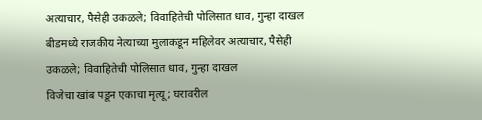अत्याचार, पैसेही उकळले; विवाहितेची पोलिसात धाव, गुन्हा दाखल
बीडमध्ये राजकीय नेत्याच्या मुलाकडून महिलेवर अत्याचार, पैसेही उकळले; विवाहितेची पोलिसात धाव, गुन्हा दाखल
विजेचा खांब पडून एकाचा मृत्यू; घरावरील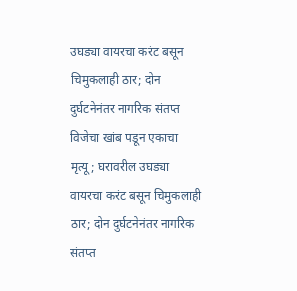उघड्या वायरचा करंट बसून चिमुकलाही ठार; दोन दुर्घटनेनंतर नागरिक संतप्त
विजेचा खांब पडून एकाचा मृत्यू; घरावरील उघड्या वायरचा करंट बसून चिमुकलाही ठार; दोन दुर्घटनेनंतर नागरिक संतप्त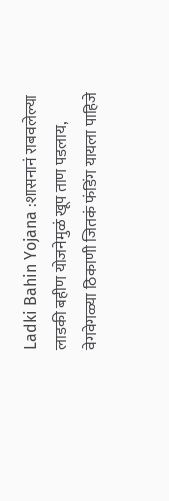Ladki Bahin Yojana :शासनानं राबवलेल्या लाडकी बहीण योजनेमुळं खूप ताण पडलाय, वेगवेगळ्या ठिकाणी जितकं फंडिंग यायला पाहिजे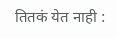तितकं येत नाही :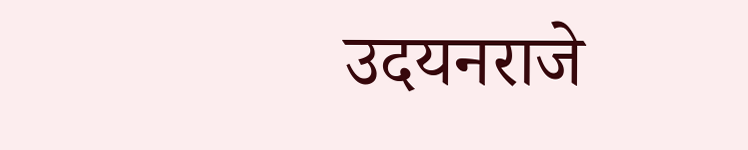उदयनराजे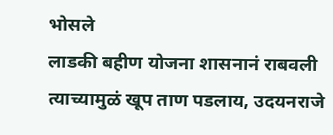भोसले
लाडकी बहीण योजना शासनानं राबवली त्याच्यामुळं खूप ताण पडलाय, उदयनराजे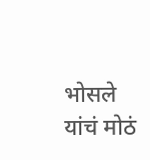भोसले यांचं मोठं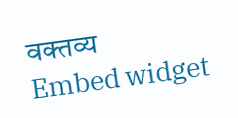वक्तव्य
Embed widget